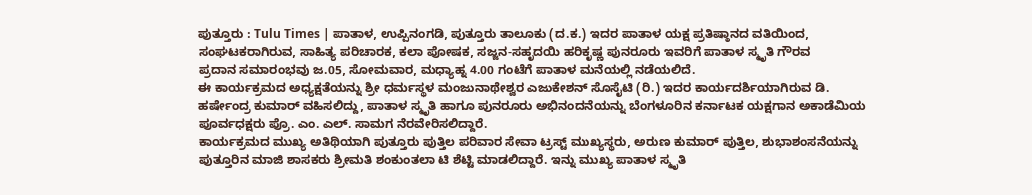ಪುತ್ತೂರು : Tulu Times | ಪಾತಾಳ, ಉಪ್ಪಿನಂಗಡಿ, ಪುತ್ತೂರು ತಾಲೂಕು (ದ.ಕ.) ಇದರ ಪಾತಾಳ ಯಕ್ಷ ಪ್ರತಿಷ್ಠಾನದ ವತಿಯಿಂದ, ಸಂಘಟಕರಾಗಿರುವ, ಸಾಹಿತ್ಯ ಪರಿಚಾರಕ, ಕಲಾ ಪೋಷಕ, ಸಜ್ಜನ-ಸಹೃದಯಿ ಹರಿಕೃಷ್ಣ ಪುನರೂರು ಇವರಿಗೆ ಪಾತಾಳ ಸ್ಮೃತಿ ಗೌರವ
ಪ್ರದಾನ ಸಮಾರಂಭವು ಜ.05, ಸೋಮವಾರ, ಮಧ್ಯಾಹ್ನ 4.00 ಗಂಟೆಗೆ ಪಾತಾಳ ಮನೆಯಲ್ಲಿ ನಡೆಯಲಿದೆ.
ಈ ಕಾರ್ಯಕ್ರಮದ ಅಧ್ಯಕ್ಷತೆಯನ್ನು ಶ್ರೀ ಧರ್ಮಸ್ಥಳ ಮಂಜುನಾಥೇಶ್ವರ ಎಜುಕೇಶನ್ ಸೊಸೈಟಿ (ರಿ.) ಇದರ ಕಾರ್ಯದರ್ಶಿಯಾಗಿರುವ ಡಿ. ಹರ್ಷೇಂದ್ರ ಕುಮಾರ್ ವಹಿಸಲಿದ್ದು, ಪಾತಾಳ ಸ್ಮೃತಿ ಹಾಗೂ ಪುನರೂರು ಅಭಿನಂದನೆಯನ್ನು ಬೆಂಗಳೂರಿನ ಕರ್ನಾಟಕ ಯಕ್ಷಗಾನ ಅಕಾಡೆಮಿಯ ಪೂರ್ವಧಕ್ಷರು ಪ್ರೊ. ಎಂ. ಎಲ್. ಸಾಮಗ ನೆರವೇರಿಸಲಿದ್ದಾರೆ.
ಕಾರ್ಯಕ್ರಮದ ಮುಖ್ಯ ಅತಿಥಿಯಾಗಿ ಪುತ್ತೂರು ಪುತ್ತಿಲ ಪರಿವಾರ ಸೇವಾ ಟ್ರಸ್ಟ್ ಮುಖ್ಯಸ್ಥರು, ಅರುಣ ಕುಮಾರ್ ಪುತ್ತಿಲ, ಶುಭಾಶಂಸನೆಯನ್ನು ಪುತ್ತೂರಿನ ಮಾಜಿ ಶಾಸಕರು ಶ್ರೀಮತಿ ಶಂಕುಂತಲಾ ಟಿ ಶೆಟ್ಟಿ ಮಾಡಲಿದ್ದಾರೆ. ಇನ್ನು ಮುಖ್ಯ ಪಾತಾಳ ಸ್ಮೃತಿ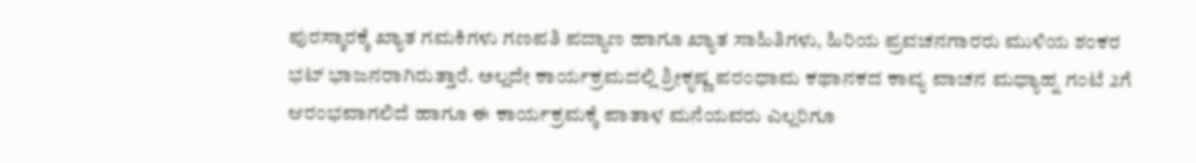ಪುರಸ್ಕಾರಕ್ಕೆ ಖ್ಯಾತ ಗಮಕಿಗಳು ಗಣಪತಿ ಪದ್ಯಾಣ ಹಾಗೂ ಖ್ಯಾತ ಸಾಹಿತಿಗಳು, ಹಿರಿಯ ಪ್ರವಚನಗಾರರು ಮುಳಿಯ ಶಂಕರ ಭಟ್ ಭಾಜನರಾಗಿರುತ್ತಾರೆ. ಅಲ್ಲದೇ ಕಾರ್ಯಕ್ರಮದಲ್ಲಿ ಶ್ರೀಕೃಷ್ಣ ಪರಂಧಾಮ ಕಥಾನಕದ ಕಾವ್ಯ ವಾಚನ ಮಧ್ಯಾಹ್ನ ಗಂಟೆ 2ಗೆ ಆರಂಭವಾಗಲಿದೆ ಹಾಗೂ ಈ ಕಾರ್ಯಕ್ರಮಕ್ಕೆ ಪಾತಾಳ ಮನೆಯವರು ಎಲ್ಲರಿಗೂ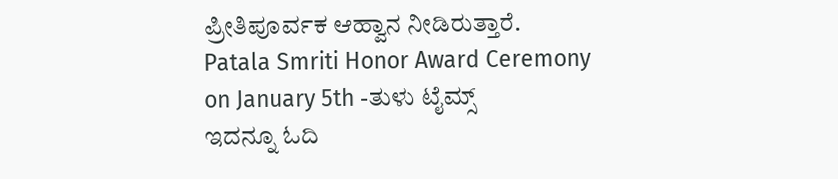ಪ್ರೀತಿಪೂರ್ವಕ ಆಹ್ವಾನ ನೀಡಿರುತ್ತಾರೆ.
Patala Smriti Honor Award Ceremony on January 5th -ತುಳು ಟೈಮ್ಸ್
ಇದನ್ನೂ ಓದಿ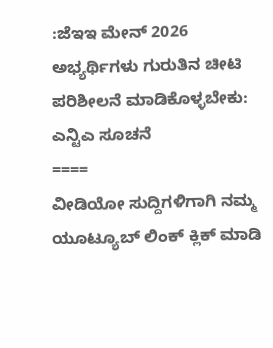:ಜೆಇಇ ಮೇನ್ 2026 ಅಭ್ಯರ್ಥಿಗಳು ಗುರುತಿನ ಚೀಟಿ ಪರಿಶೀಲನೆ ಮಾಡಿಕೊಳ್ಳಬೇಕು: ಎನ್ಟಿಎ ಸೂಚನೆ
====
ವೀಡಿಯೋ ಸುದ್ದಿಗಳಿಗಾಗಿ ನಮ್ಮ ಯೂಟ್ಯೂಬ್ ಲಿಂಕ್ ಕ್ಲಿಕ್ ಮಾಡಿ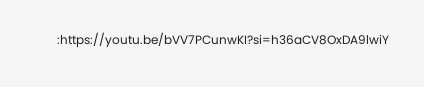:https://youtu.be/bVV7PCunwKI?si=h36aCV8OxDA9lwiY